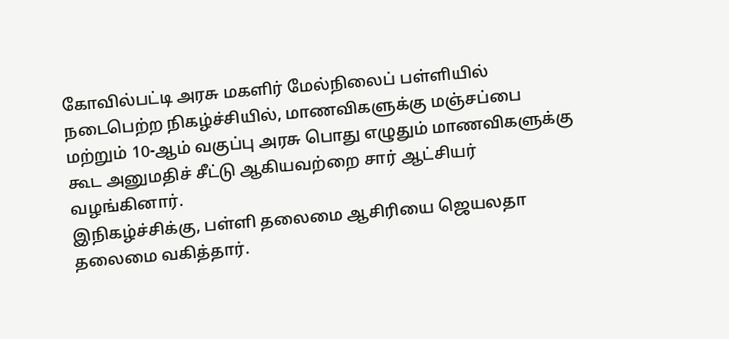கோவில்பட்டி அரசு மகளிர் மேல்நிலைப் பள்ளியில் நடைபெற்ற நிகழ்ச்சியில், மாணவிகளுக்கு மஞ்சப்பை மற்றும் 10-ஆம் வகுப்பு அரசு பொது எழுதும் மாணவிகளுக்கு கூட அனுமதிச் சீட்டு ஆகியவற்றை சார் ஆட்சியர் வழங்கினார்.
இநிகழ்ச்சிக்கு, பள்ளி தலைமை ஆசிரியை ஜெயலதா தலைமை வகித்தார்.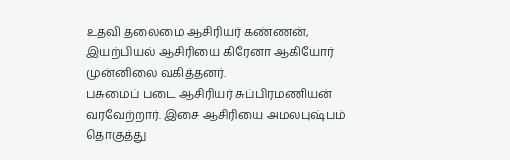உதவி தலைமை ஆசிரியர் கண்ணன், இயற்பியல் ஆசிரியை கிரேனா ஆகியோர் முன்னிலை வகித்தனர்.
பசுமைப் படை ஆசிரியர் சுப்பிரமணியன் வரவேற்றார். இசை ஆசிரியை அமலபுஷ்பம் தொகுத்து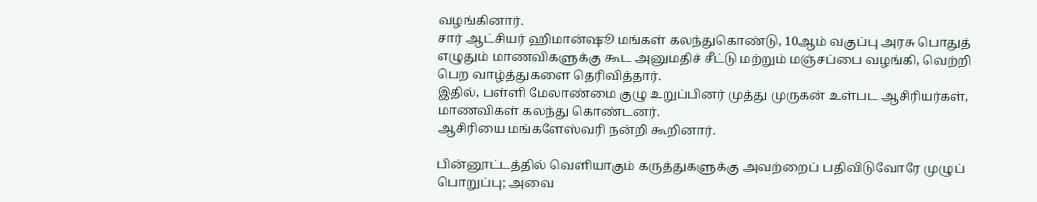வழங்கினார்.
சார் ஆட்சியர் ஹிமான்ஷூ மங்கள் கலந்துகொண்டு, 10ஆம் வகுப்பு அரசு பொதுத் எழுதும் மாணவிகளுக்கு கூட அனுமதிச் சீட்டு மற்றும் மஞ்சப்பை வழங்கி, வெற்றி பெற வாழ்த்துகளை தெரிவித்தார்.
இதில், பள்ளி மேலாண்மை குழு உறுப்பினர் முத்து முருகன் உள்பட ஆசிரியர்கள், மாணவிகள் கலந்து கொண்டனர்.
ஆசிரியை மங்களேஸ்வரி நன்றி கூறினார்.

பின்னூட்டத்தில் வெளியாகும் கருத்துகளுக்கு அவற்றைப் பதிவிடுவோரே முழுப் பொறுப்பு; அவை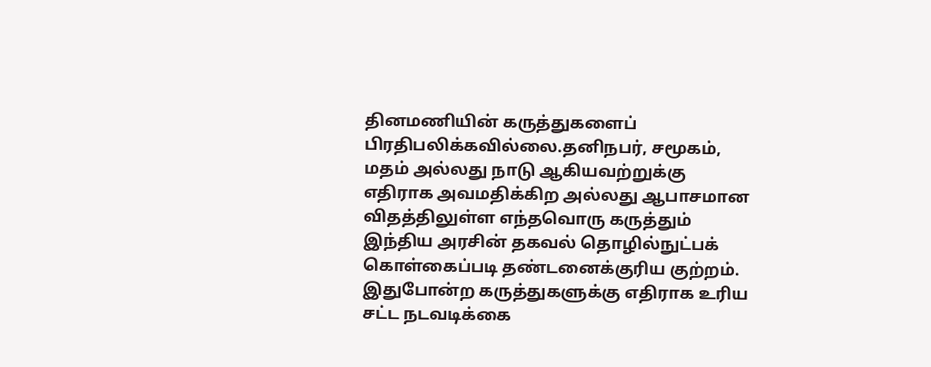தினமணியின் கருத்துகளைப் பிரதிபலிக்கவில்லை.தனிநபர், சமூகம், மதம் அல்லது நாடு ஆகியவற்றுக்கு எதிராக அவமதிக்கிற அல்லது ஆபாசமான விதத்திலுள்ள எந்தவொரு கருத்தும் இந்திய அரசின் தகவல் தொழில்நுட்பக் கொள்கைப்படி தண்டனைக்குரிய குற்றம். இதுபோன்ற கருத்துகளுக்கு எதிராக உரிய சட்ட நடவடிக்கை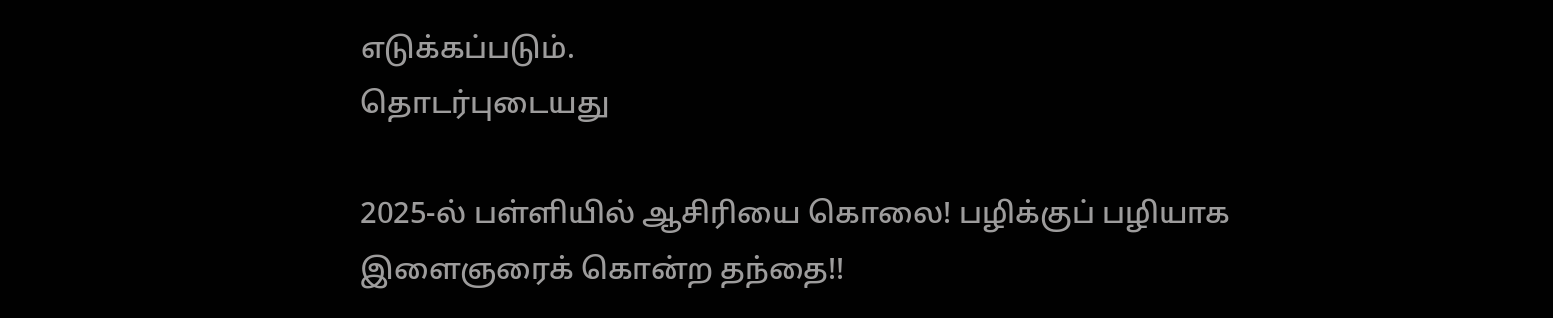எடுக்கப்படும்.
தொடர்புடையது

2025-ல் பள்ளியில் ஆசிரியை கொலை! பழிக்குப் பழியாக இளைஞரைக் கொன்ற தந்தை!!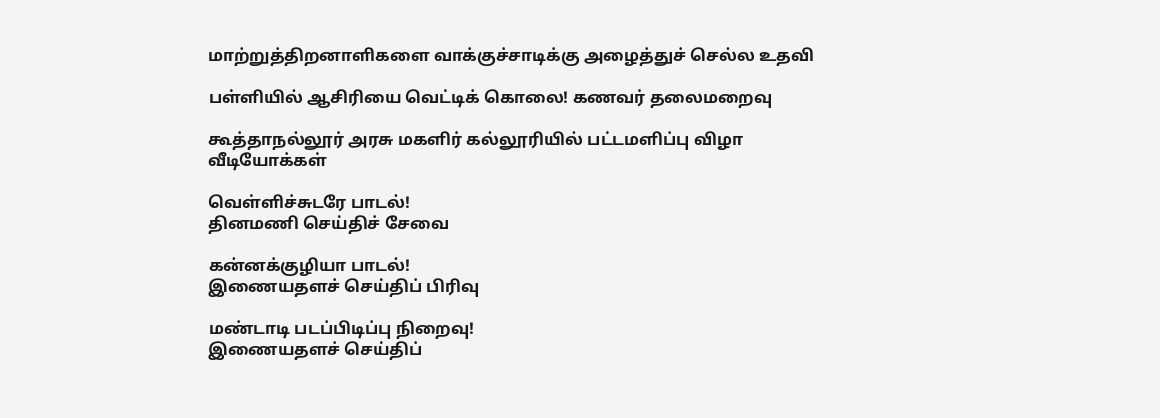மாற்றுத்திறனாளிகளை வாக்குச்சாடிக்கு அழைத்துச் செல்ல உதவி

பள்ளியில் ஆசிரியை வெட்டிக் கொலை! கணவர் தலைமறைவு

கூத்தாநல்லூர் அரசு மகளிர் கல்லூரியில் பட்டமளிப்பு விழா
வீடியோக்கள்

வெள்ளிச்சுடரே பாடல்!
தினமணி செய்திச் சேவை

கன்னக்குழியா பாடல்!
இணையதளச் செய்திப் பிரிவு

மண்டாடி படப்பிடிப்பு நிறைவு!
இணையதளச் செய்திப்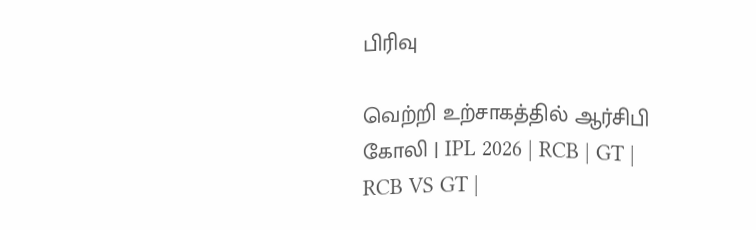பிரிவு

வெற்றி உற்சாகத்தில் ஆர்சிபி கோலி | IPL 2026 | RCB | GT | RCB VS GT |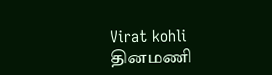Virat kohli
தினமணி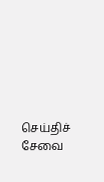செய்திச் சேவை